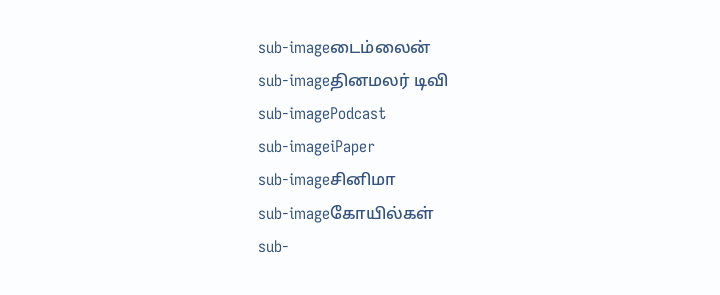sub-imageடைம்லைன்
sub-imageதினமலர் டிவி
sub-imagePodcast
sub-imageiPaper
sub-imageசினிமா
sub-imageகோயில்கள்
sub-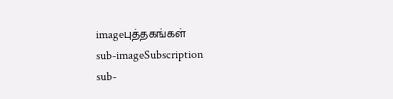imageபுத்தகங்கள்
sub-imageSubscription
sub-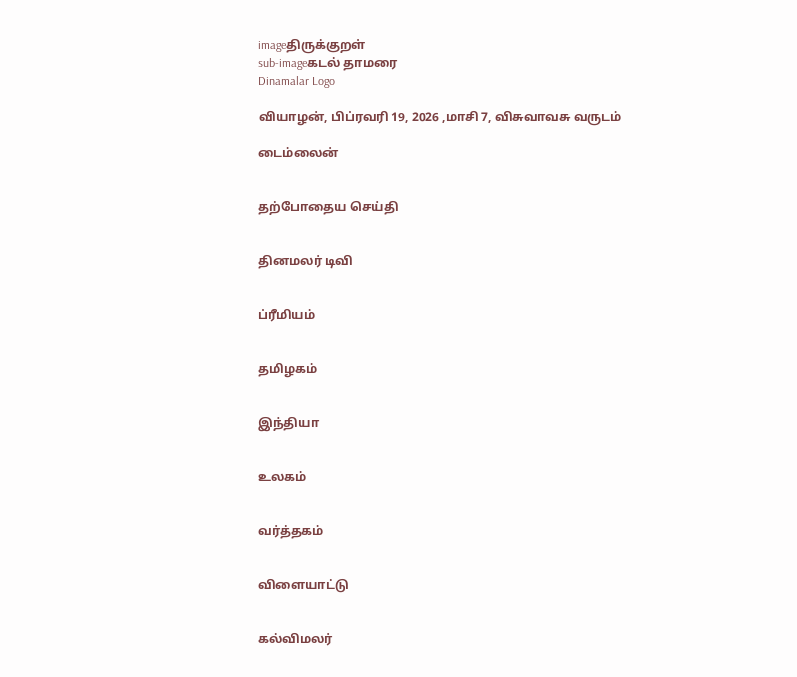imageதிருக்குறள்
sub-imageகடல் தாமரை
Dinamalar Logo

வியாழன், பிப்ரவரி 19, 2026 ,மாசி 7, விசுவாவசு வருடம்

டைம்லைன்


தற்போதைய செய்தி


தினமலர் டிவி


ப்ரீமியம்


தமிழகம்


இந்தியா


உலகம்


வர்த்தகம்


விளையாட்டு


கல்விமலர்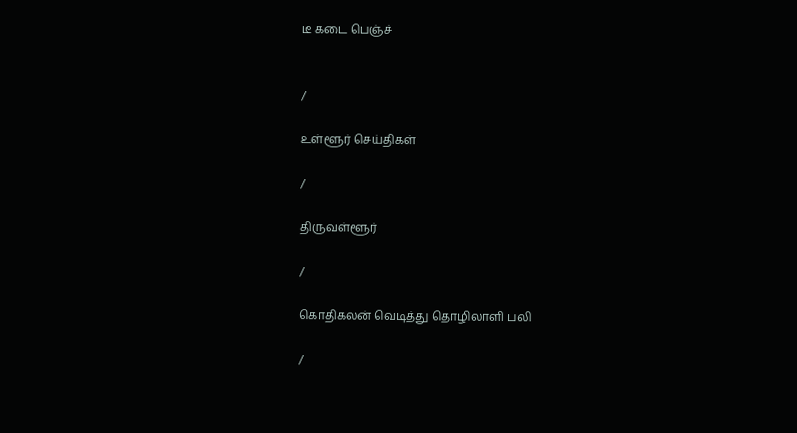டீ கடை பெஞ்ச்


/

உள்ளூர் செய்திகள்

/

திருவள்ளூர்

/

கொதிகலன் வெடித்து தொழிலாளி பலி

/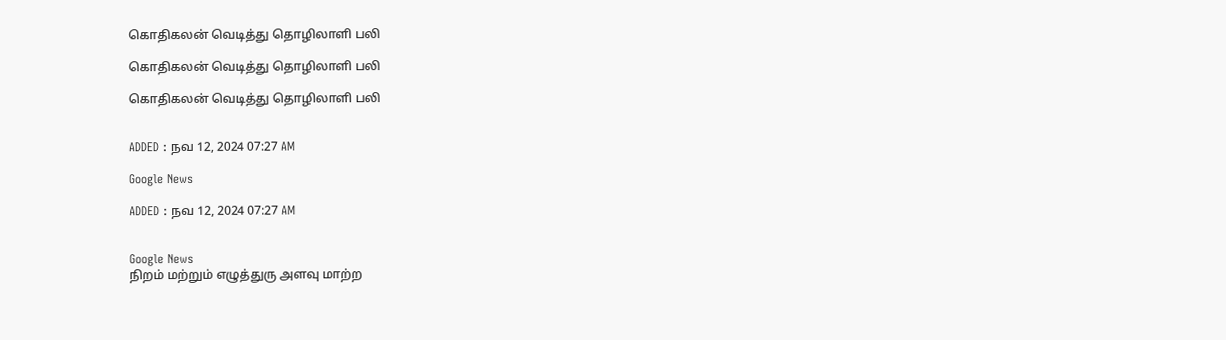கொதிகலன் வெடித்து தொழிலாளி பலி

கொதிகலன் வெடித்து தொழிலாளி பலி

கொதிகலன் வெடித்து தொழிலாளி பலி


ADDED : நவ 12, 2024 07:27 AM

Google News

ADDED : நவ 12, 2024 07:27 AM


Google News
நிறம் மற்றும் எழுத்துரு அளவு மாற்ற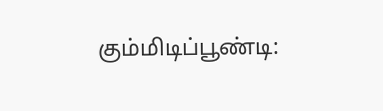கும்மிடிப்பூண்டி: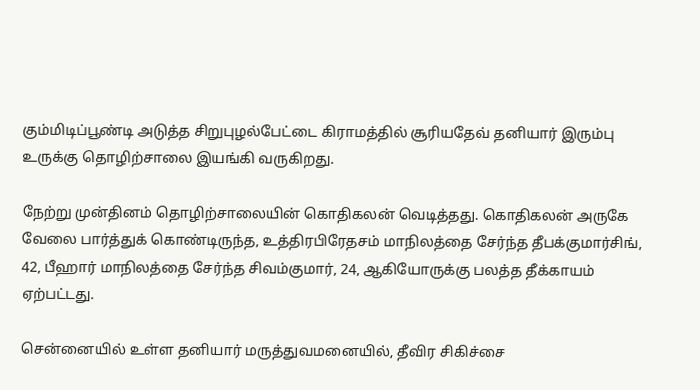கும்மிடிப்பூண்டி அடுத்த சிறுபுழல்பேட்டை கிராமத்தில் சூரியதேவ் தனியார் இரும்பு உருக்கு தொழிற்சாலை இயங்கி வருகிறது.

நேற்று முன்தினம் தொழிற்சாலையின் கொதிகலன் வெடித்தது. கொதிகலன் அருகே வேலை பார்த்துக் கொண்டிருந்த, உத்திரபிரேதசம் மாநிலத்தை சேர்ந்த தீபக்குமார்சிங், 42, பீஹார் மாநிலத்தை சேர்ந்த சிவம்குமார், 24, ஆகியோருக்கு பலத்த தீக்காயம் ஏற்பட்டது.

சென்னையில் உள்ள தனியார் மருத்துவமனையில், தீவிர சிகிச்சை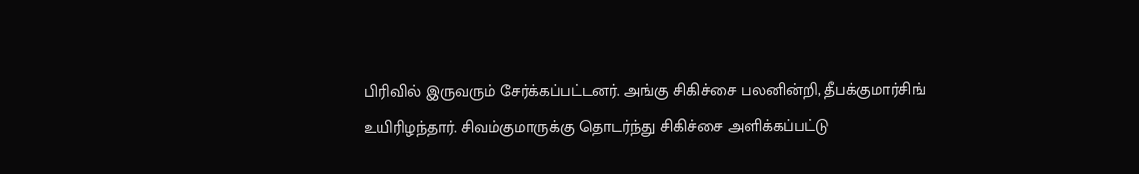பிரிவில் இருவரும் சேர்க்கப்பட்டனர். அங்கு சிகிச்சை பலனின்றி, தீபக்குமார்சிங் உயிரிழந்தார். சிவம்குமாருக்கு தொடர்ந்து சிகிச்சை அளிக்கப்பட்டு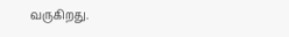வருகிறது.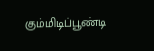கும்மிடிப்பூண்டி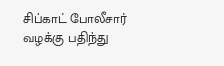சிப்காட் போலீசார் வழக்கு பதிந்து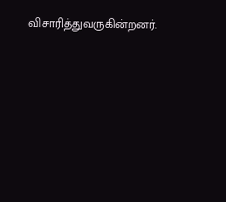விசாரித்துவருகின்றனர்.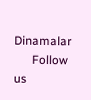Dinamalar
      Follow us